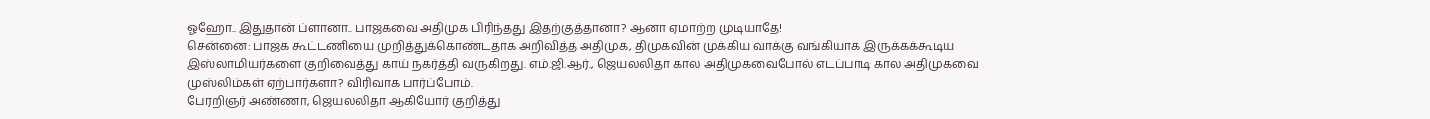ஓஹோ.. இதுதான் ப்ளானா.. பாஜகவை அதிமுக பிரிந்தது இதற்குத்தானா? ஆனா ஏமாற்ற முடியாதே!
சென்னை: பாஜக கூட்டணியை முறித்துக்கொண்டதாக அறிவித்த அதிமுக, திமுகவின் முக்கிய வாக்கு வங்கியாக இருக்கக்கூடிய இஸ்லாமியர்களை குறிவைத்து காய் நகர்த்தி வருகிறது. எம்.ஜி.ஆர்., ஜெயலலிதா கால அதிமுகவைபோல் எடப்பாடி கால அதிமுகவை முஸ்லிம்கள் ஏற்பார்களா? விரிவாக பார்ப்போம்.
பேரறிஞர் அண்ணா, ஜெயலலிதா ஆகியோர் குறித்து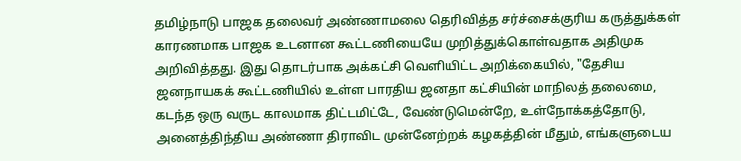தமிழ்நாடு பாஜக தலைவர் அண்ணாமலை தெரிவித்த சர்ச்சைக்குரிய கருத்துக்கள் காரணமாக பாஜக உடனான கூட்டணியையே முறித்துக்கொள்வதாக அதிமுக அறிவித்தது. இது தொடர்பாக அக்கட்சி வெளியிட்ட அறிக்கையில், "தேசிய ஜனநாயகக் கூட்டணியில் உள்ள பாரதிய ஜனதா கட்சியின் மாநிலத் தலைமை, கடந்த ஒரு வருட காலமாக திட்டமிட்டே, வேண்டுமென்றே, உள்நோக்கத்தோடு, அனைத்திந்திய அண்ணா திராவிட முன்னேற்றக் கழகத்தின் மீதும், எங்களுடைய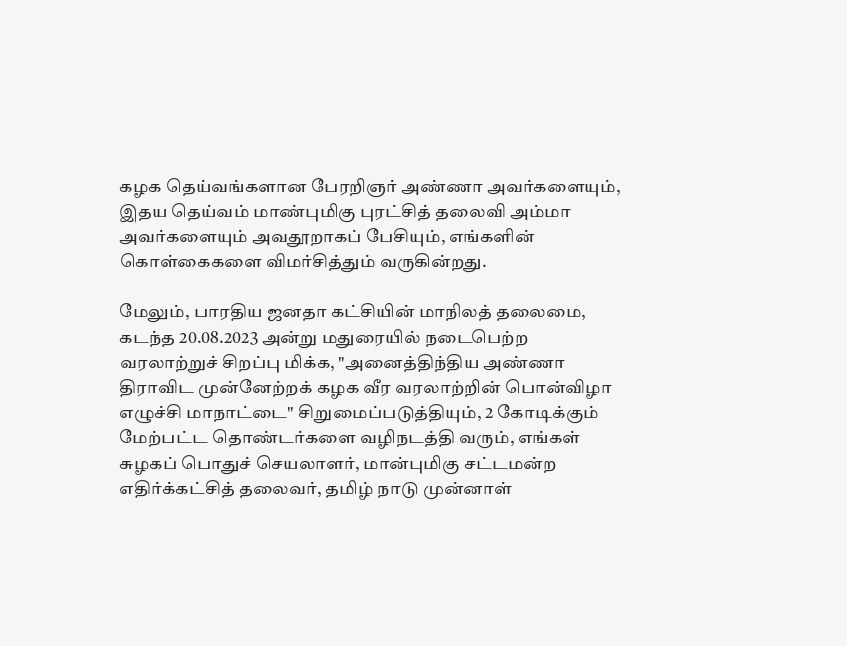கழக தெய்வங்களான பேரறிஞர் அண்ணா அவர்களையும், இதய தெய்வம் மாண்புமிகு புரட்சித் தலைவி அம்மா அவர்களையும் அவதூறாகப் பேசியும், எங்களின் கொள்கைகளை விமர்சித்தும் வருகின்றது.

மேலும், பாரதிய ஜனதா கட்சியின் மாநிலத் தலைமை, கடந்த 20.08.2023 அன்று மதுரையில் நடைபெற்ற வரலாற்றுச் சிறப்பு மிக்க, "அனைத்திந்திய அண்ணா திராவிட முன்னேற்றக் கழக வீர வரலாற்றின் பொன்விழா எழுச்சி மாநாட்டை" சிறுமைப்படுத்தியும், 2 கோடிக்கும் மேற்பட்ட தொண்டர்களை வழிநடத்தி வரும், எங்கள் சுழகப் பொதுச் செயலாளர், மான்புமிகு சட்டமன்ற எதிர்க்கட்சித் தலைவர், தமிழ் நாடு முன்னாள்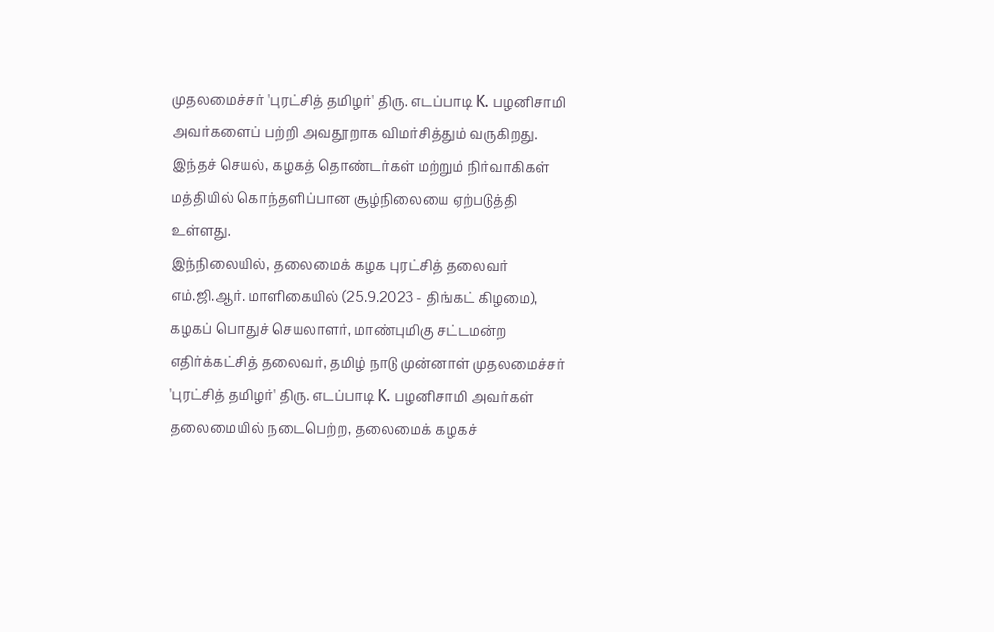முதலமைச்சர் 'புரட்சித் தமிழர்' திரு. எடப்பாடி K. பழனிசாமி அவர்களைப் பற்றி அவதூறாக விமர்சித்தும் வருகிறது. இந்தச் செயல், கழகத் தொண்டர்கள் மற்றும் நிர்வாகிகள் மத்தியில் கொந்தளிப்பான சூழ்நிலையை ஏற்படுத்தி உள்ளது.
இந்நிலையில், தலைமைக் கழக புரட்சித் தலைவர் எம்.ஜி.ஆர். மாளிகையில் (25.9.2023 - திங்கட் கிழமை), கழகப் பொதுச் செயலாளர், மாண்புமிகு சட்டமன்ற எதிர்க்கட்சித் தலைவர், தமிழ் நாடு முன்னாள் முதலமைச்சர் 'புரட்சித் தமிழர்' திரு. எடப்பாடி K. பழனிசாமி அவர்கள் தலைமையில் நடைபெற்ற, தலைமைக் கழகச்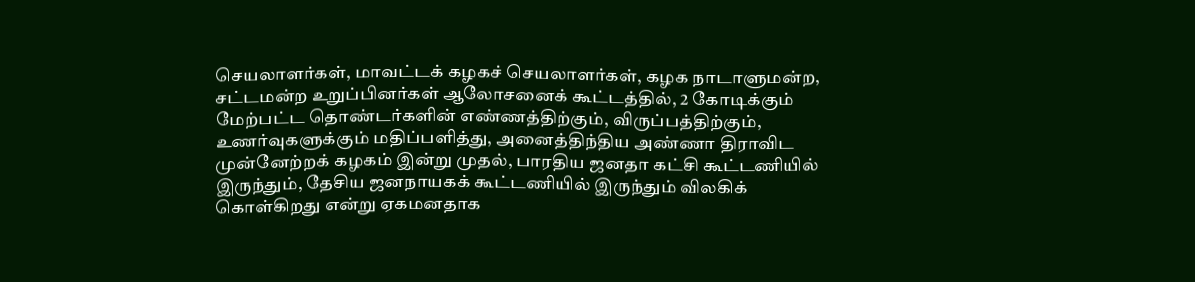செயலாளர்கள், மாவட்டக் கழகச் செயலாளர்கள், கழக நாடாளுமன்ற, சட்டமன்ற உறுப்பினர்கள் ஆலோசனைக் கூட்டத்தில், 2 கோடிக்கும் மேற்பட்ட தொண்டர்களின் எண்ணத்திற்கும், விருப்பத்திற்கும், உணர்வுகளுக்கும் மதிப்பளித்து, அனைத்திந்திய அண்ணா திராவிட முன்னேற்றக் கழகம் இன்று முதல், பாரதிய ஜனதா கட்சி கூட்டணியில் இருந்தும், தேசிய ஜனநாயகக் கூட்டணியில் இருந்தும் விலகிக் கொள்கிறது என்று ஏகமனதாக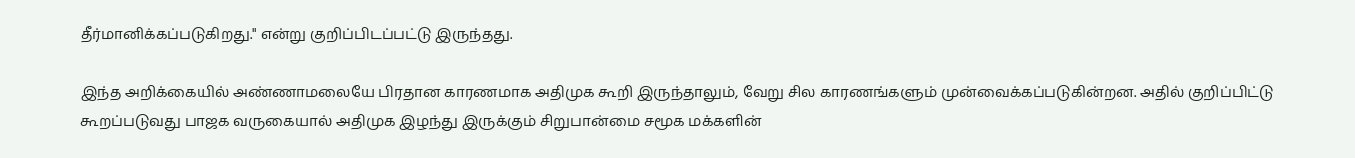தீர்மானிக்கப்படுகிறது." என்று குறிப்பிடப்பட்டு இருந்தது.

இந்த அறிக்கையில் அண்ணாமலையே பிரதான காரணமாக அதிமுக கூறி இருந்தாலும், வேறு சில காரணங்களும் முன்வைக்கப்படுகின்றன. அதில் குறிப்பிட்டு கூறப்படுவது பாஜக வருகையால் அதிமுக இழந்து இருக்கும் சிறுபான்மை சமூக மக்களின்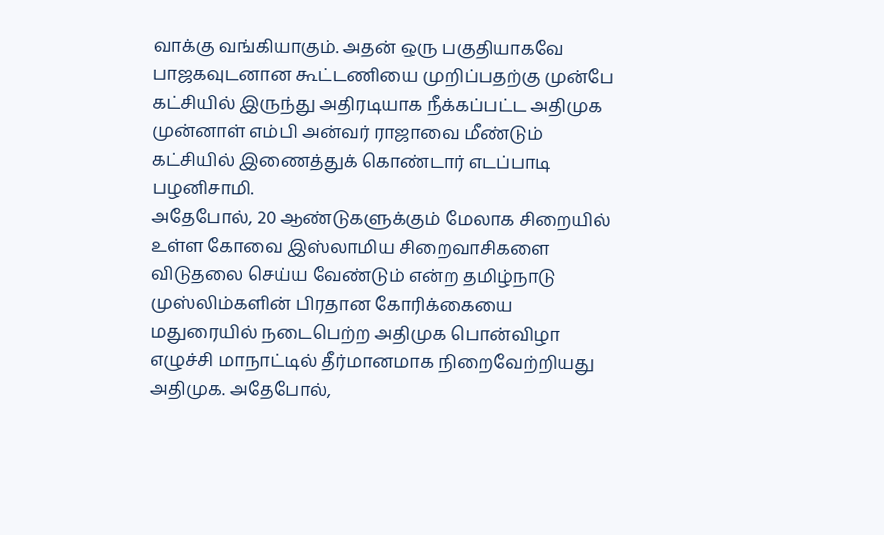வாக்கு வங்கியாகும். அதன் ஒரு பகுதியாகவே பாஜகவுடனான கூட்டணியை முறிப்பதற்கு முன்பே கட்சியில் இருந்து அதிரடியாக நீக்கப்பட்ட அதிமுக முன்னாள் எம்பி அன்வர் ராஜாவை மீண்டும் கட்சியில் இணைத்துக் கொண்டார் எடப்பாடி பழனிசாமி.
அதேபோல், 20 ஆண்டுகளுக்கும் மேலாக சிறையில் உள்ள கோவை இஸ்லாமிய சிறைவாசிகளை விடுதலை செய்ய வேண்டும் என்ற தமிழ்நாடு முஸ்லிம்களின் பிரதான கோரிக்கையை மதுரையில் நடைபெற்ற அதிமுக பொன்விழா எழுச்சி மாநாட்டில் தீர்மானமாக நிறைவேற்றியது அதிமுக. அதேபோல்,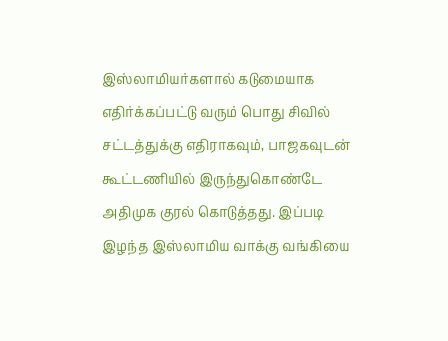இஸ்லாமியர்களால் கடுமையாக எதிர்க்கப்பட்டு வரும் பொது சிவில் சட்டத்துக்கு எதிராகவும், பாஜகவுடன் கூட்டணியில் இருந்துகொண்டே அதிமுக குரல் கொடுத்தது. இப்படி இழந்த இஸ்லாமிய வாக்கு வங்கியை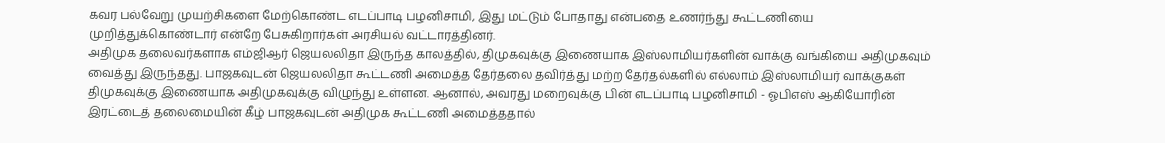கவர பல்வேறு முயற்சிகளை மேற்கொண்ட எடப்பாடி பழனிசாமி, இது மட்டும் போதாது என்பதை உணர்ந்து கூட்டணியை முறித்துக்கொண்டார் என்றே பேசுகிறார்கள் அரசியல் வட்டாரத்தினர்.
அதிமுக தலைவர்களாக எம்ஜிஆர் ஜெயலலிதா இருந்த காலத்தில், திமுகவுக்கு இணையாக இஸ்லாமியர்களின் வாக்கு வங்கியை அதிமுகவும் வைத்து இருந்தது. பாஜகவுடன் ஜெயலலிதா கூட்டணி அமைத்த தேர்தலை தவிர்த்து மற்ற தேர்தல்களில் எல்லாம் இஸ்லாமியர் வாக்குகள் திமுகவுக்கு இணையாக அதிமுகவுக்கு விழுந்து உள்ளன. ஆனால், அவரது மறைவுக்கு பின் எடப்பாடி பழனிசாமி - ஓபிஎஸ் ஆகியோரின் இரட்டைத் தலைமையின் கீழ் பாஜகவுடன் அதிமுக கூட்டணி அமைத்ததால்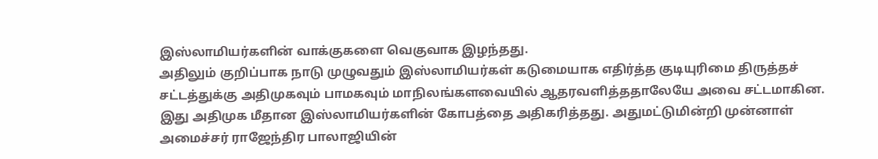இஸ்லாமியர்களின் வாக்குகளை வெகுவாக இழந்தது.
அதிலும் குறிப்பாக நாடு முழுவதும் இஸ்லாமியர்கள் கடுமையாக எதிர்த்த குடியுரிமை திருத்தச் சட்டத்துக்கு அதிமுகவும் பாமகவும் மாநிலங்களவையில் ஆதரவளித்ததாலேயே அவை சட்டமாகின. இது அதிமுக மீதான இஸ்லாமியர்களின் கோபத்தை அதிகரித்தது. அதுமட்டுமின்றி முன்னாள் அமைச்சர் ராஜேந்திர பாலாஜியின்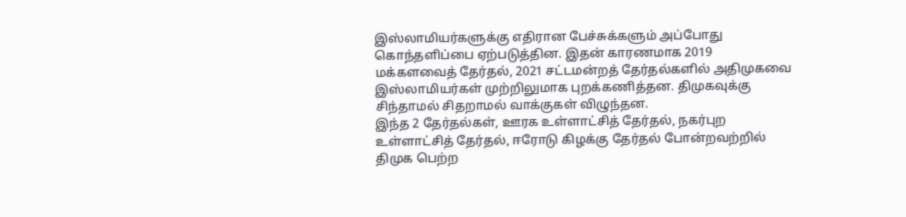இஸ்லாமியர்களுக்கு எதிரான பேச்சுக்களும் அப்போது கொந்தளிப்பை ஏற்படுத்தின. இதன் காரணமாக 2019 மக்களவைத் தேர்தல், 2021 சட்டமன்றத் தேர்தல்களில் அதிமுகவை இஸ்லாமியர்கள் முற்றிலுமாக புறக்கணித்தன. திமுகவுக்கு சிந்தாமல் சிதறாமல் வாக்குகள் விழுந்தன.
இந்த 2 தேர்தல்கள், ஊரக உள்ளாட்சித் தேர்தல், நகர்புற உள்ளாட்சித் தேர்தல், ஈரோடு கிழக்கு தேர்தல் போன்றவற்றில் திமுக பெற்ற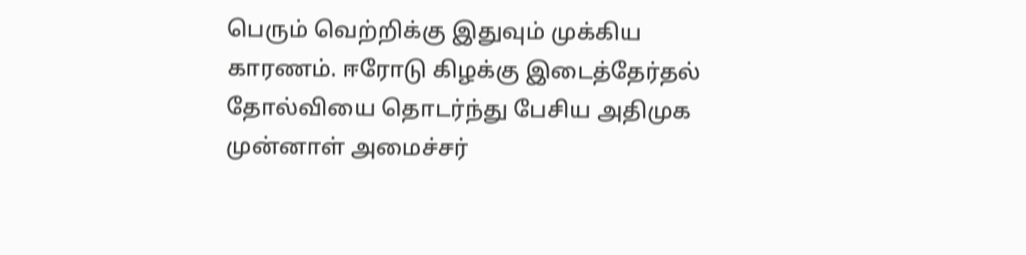பெரும் வெற்றிக்கு இதுவும் முக்கிய காரணம். ஈரோடு கிழக்கு இடைத்தேர்தல் தோல்வியை தொடர்ந்து பேசிய அதிமுக முன்னாள் அமைச்சர்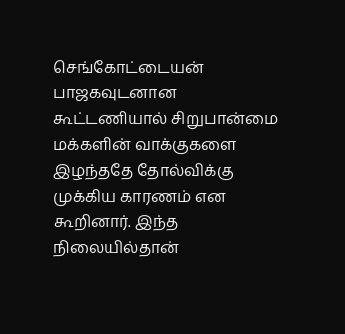செங்கோட்டையன் பாஜகவுடனான கூட்டணியால் சிறுபான்மை மக்களின் வாக்குகளை இழந்ததே தோல்விக்கு முக்கிய காரணம் என கூறினார். இந்த நிலையில்தான்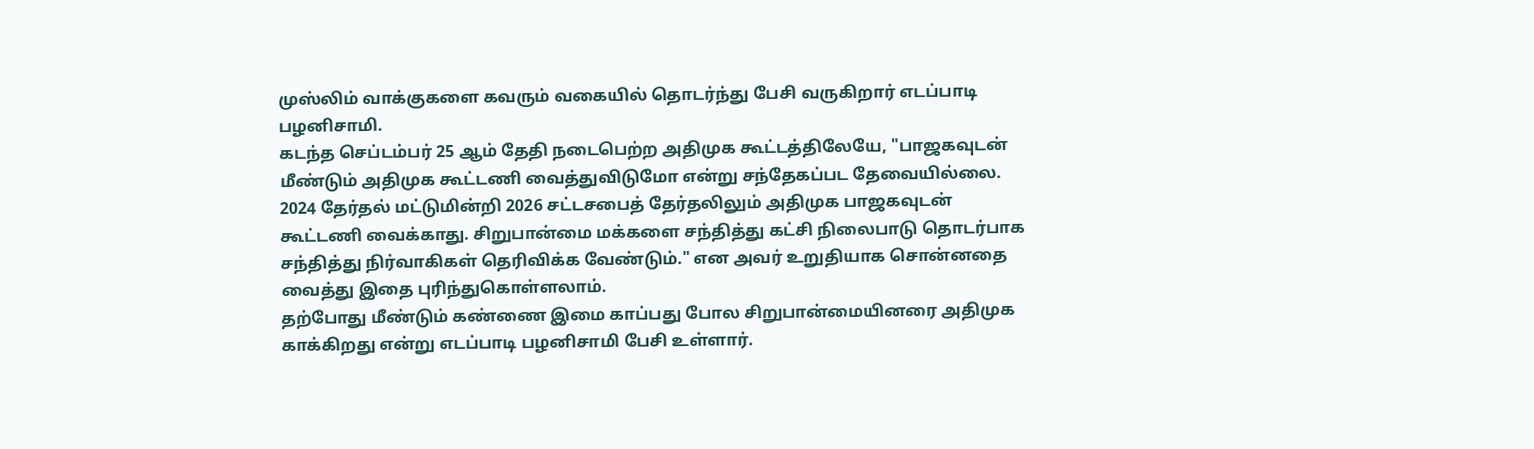முஸ்லிம் வாக்குகளை கவரும் வகையில் தொடர்ந்து பேசி வருகிறார் எடப்பாடி பழனிசாமி.
கடந்த செப்டம்பர் 25 ஆம் தேதி நடைபெற்ற அதிமுக கூட்டத்திலேயே, "பாஜகவுடன் மீண்டும் அதிமுக கூட்டணி வைத்துவிடுமோ என்று சந்தேகப்பட தேவையில்லை. 2024 தேர்தல் மட்டுமின்றி 2026 சட்டசபைத் தேர்தலிலும் அதிமுக பாஜகவுடன் கூட்டணி வைக்காது. சிறுபான்மை மக்களை சந்தித்து கட்சி நிலைபாடு தொடர்பாக சந்தித்து நிர்வாகிகள் தெரிவிக்க வேண்டும்." என அவர் உறுதியாக சொன்னதை வைத்து இதை புரிந்துகொள்ளலாம்.
தற்போது மீண்டும் கண்ணை இமை காப்பது போல சிறுபான்மையினரை அதிமுக காக்கிறது என்று எடப்பாடி பழனிசாமி பேசி உள்ளார்.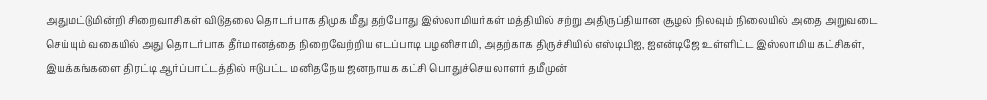அதுமட்டுமின்றி சிறைவாசிகள் விடுதலை தொடர்பாக திமுக மீது தற்போது இஸ்லாமியர்கள் மத்தியில் சற்று அதிருப்தியான சூழல் நிலவும் நிலையில் அதை அறுவடை செய்யும் வகையில் அது தொடர்பாக தீர்மானத்தை நிறைவேற்றிய எடப்பாடி பழனிசாமி, அதற்காக திருச்சியில் எஸ்டிபிஐ, ஐஎன்டிஜே உள்ளிட்ட இஸ்லாமிய கட்சிகள், இயக்கங்களை திரட்டி ஆர்ப்பாட்டத்தில் ஈடுபட்ட மனிதநேய ஜனநாயக கட்சி பொதுச்செயலாளர் தமீமுன்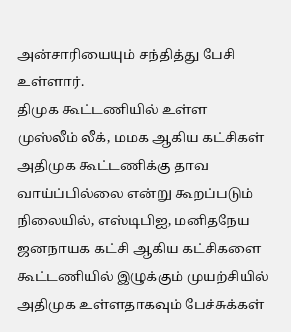அன்சாரியையும் சந்தித்து பேசி உள்ளார்.
திமுக கூட்டணியில் உள்ள முஸ்லீம் லீக், மமக ஆகிய கட்சிகள் அதிமுக கூட்டணிக்கு தாவ வாய்ப்பில்லை என்று கூறப்படும் நிலையில், எஸ்டிபிஐ, மனிதநேய ஜனநாயக கட்சி ஆகிய கட்சிகளை கூட்டணியில் இழுக்கும் முயற்சியில் அதிமுக உள்ளதாகவும் பேச்சுக்கள்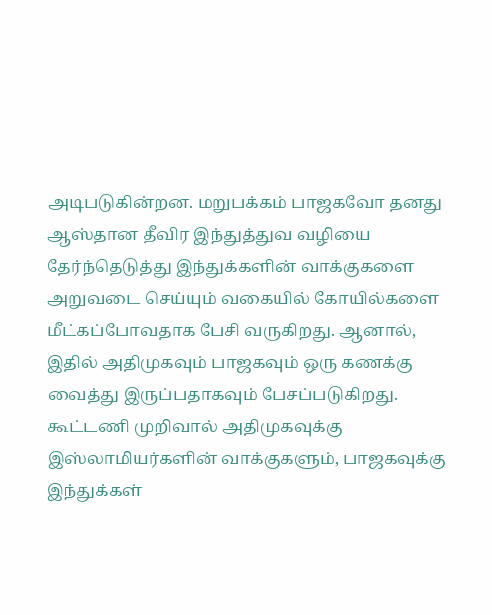அடிபடுகின்றன. மறுபக்கம் பாஜகவோ தனது ஆஸ்தான தீவிர இந்துத்துவ வழியை தேர்ந்தெடுத்து இந்துக்களின் வாக்குகளை அறுவடை செய்யும் வகையில் கோயில்களை மீட்கப்போவதாக பேசி வருகிறது. ஆனால், இதில் அதிமுகவும் பாஜகவும் ஒரு கணக்கு வைத்து இருப்பதாகவும் பேசப்படுகிறது.
கூட்டணி முறிவால் அதிமுகவுக்கு இஸ்லாமியர்களின் வாக்குகளும், பாஜகவுக்கு இந்துக்கள்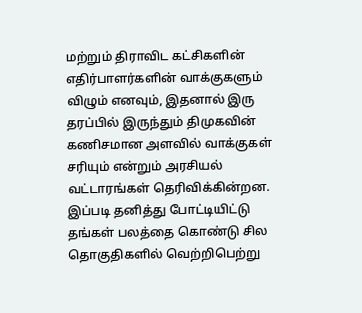மற்றும் திராவிட கட்சிகளின் எதிர்பாளர்களின் வாக்குகளும் விழும் எனவும், இதனால் இரு தரப்பில் இருந்தும் திமுகவின் கணிசமான அளவில் வாக்குகள் சரியும் என்றும் அரசியல் வட்டாரங்கள் தெரிவிக்கின்றன. இப்படி தனித்து போட்டியிட்டு தங்கள் பலத்தை கொண்டு சில தொகுதிகளில் வெற்றிபெற்று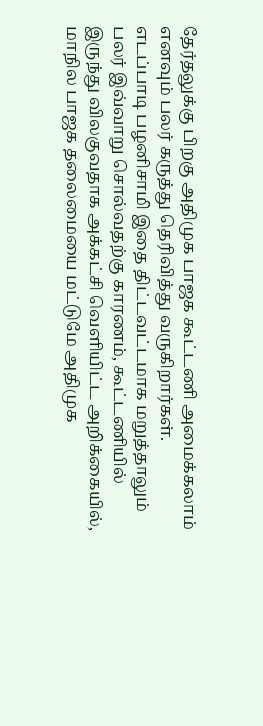தேர்தலுக்கு பிறகு அதிமுக பாஜக கூட்டணி அமைக்கலாம் எனவும் பலர் கருத்து தெரிவித்து வருகிறார்கள்.
எடப்பாடி பழனிசாமி இதை திட்டவட்டமாக மறுத்தாலும் பலர் இவ்வாறு சொல்வதற்கு காரணம், கூட்டணியில் இருந்து விலகுவதாக அக்கட்சி வெளியிட்ட அறிக்கையில், மாநில பாஜக தலைமையை மட்டுமே அதிமுக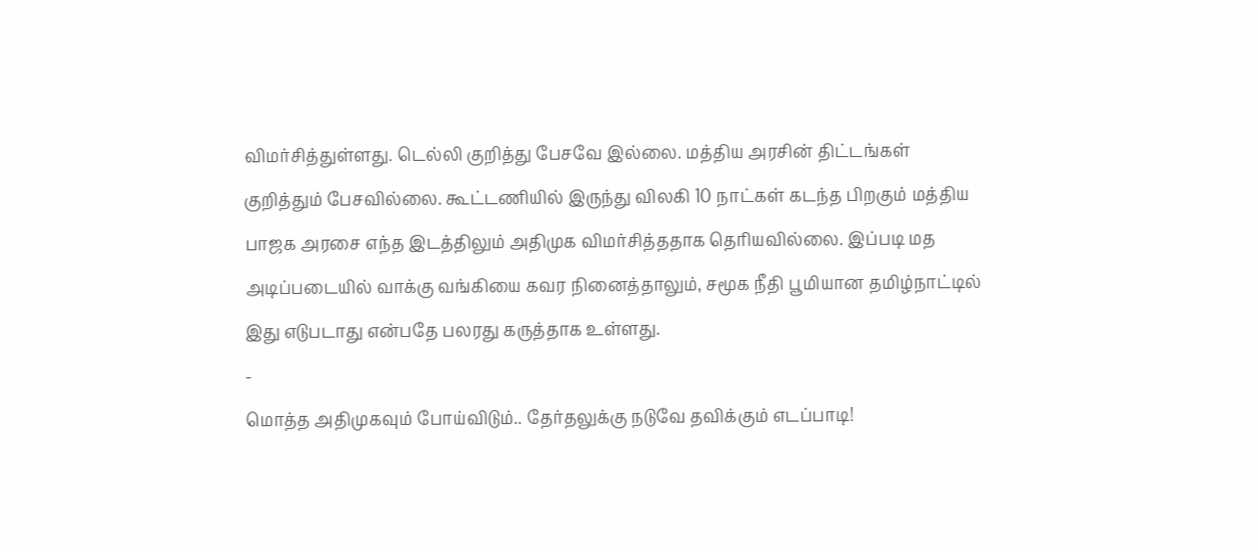விமர்சித்துள்ளது. டெல்லி குறித்து பேசவே இல்லை. மத்திய அரசின் திட்டங்கள் குறித்தும் பேசவில்லை. கூட்டணியில் இருந்து விலகி 10 நாட்கள் கடந்த பிறகும் மத்திய பாஜக அரசை எந்த இடத்திலும் அதிமுக விமர்சித்ததாக தெரியவில்லை. இப்படி மத அடிப்படையில் வாக்கு வங்கியை கவர நினைத்தாலும், சமூக நீதி பூமியான தமிழ்நாட்டில் இது எடுபடாது என்பதே பலரது கருத்தாக உள்ளது.
-
மொத்த அதிமுகவும் போய்விடும்.. தேர்தலுக்கு நடுவே தவிக்கும் எடப்பாடி!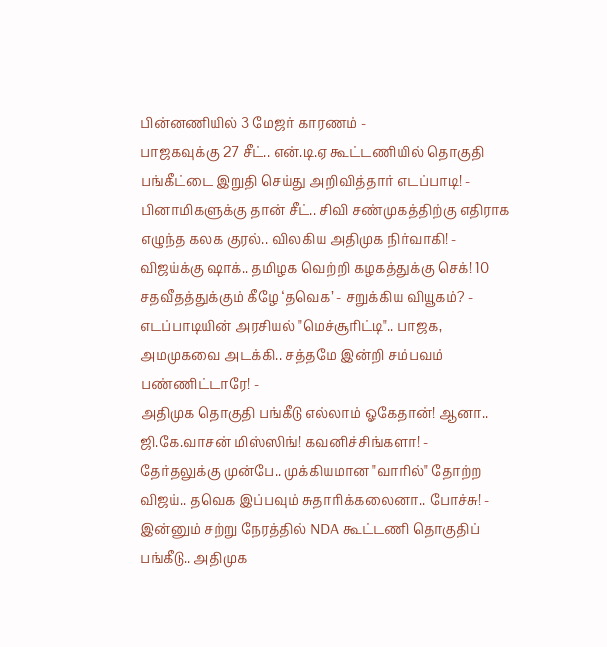பின்னணியில் 3 மேஜர் காரணம் -
பாஜகவுக்கு 27 சீட்.. என்.டி.ஏ கூட்டணியில் தொகுதி பங்கீட்டை இறுதி செய்து அறிவித்தார் எடப்பாடி! -
பினாமிகளுக்கு தான் சீட்.. சிவி சண்முகத்திற்கு எதிராக எழுந்த கலக குரல்.. விலகிய அதிமுக நிர்வாகி! -
விஜய்க்கு ஷாக்.. தமிழக வெற்றி கழகத்துக்கு செக்! 10 சதவீதத்துக்கும் கீழே ‘தவெக’ - சறுக்கிய வியூகம்? -
எடப்பாடியின் அரசியல் "மெச்சூரிட்டி".. பாஜக, அமமுகவை அடக்கி.. சத்தமே இன்றி சம்பவம் பண்ணிட்டாரே! -
அதிமுக தொகுதி பங்கீடு எல்லாம் ஓகேதான்! ஆனா.. ஜி.கே.வாசன் மிஸ்ஸிங்! கவனிச்சிங்களா! -
தேர்தலுக்கு முன்பே.. முக்கியமான "வாரில்" தோற்ற விஜய்.. தவெக இப்பவும் சுதாரிக்கலைனா.. போச்சு! -
இன்னும் சற்று நேரத்தில் NDA கூட்டணி தொகுதிப் பங்கீடு.. அதிமுக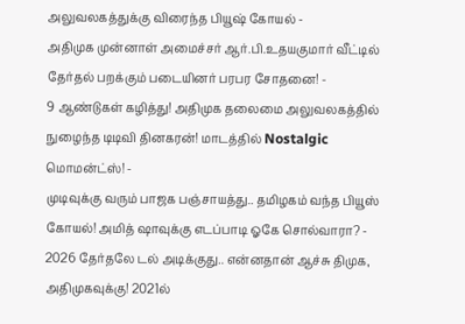அலுவலகத்துக்கு விரைந்த பியூஷ் கோயல் -
அதிமுக முன்னாள் அமைச்சர் ஆர்.பி.உதயகுமார் வீட்டில் தேர்தல் பறக்கும் படையினர் பரபர சோதனை! -
9 ஆண்டுகள் கழித்து! அதிமுக தலைமை அலுவலகத்தில் நுழைந்த டிடிவி தினகரன்! மாடத்தில் Nostalgic மொமன்ட்ஸ்! -
முடிவுக்கு வரும் பாஜக பஞ்சாயத்து.. தமிழகம் வந்த பியூஸ் கோயல்! அமித் ஷாவுக்கு எடப்பாடி ஓகே சொல்வாரா? -
2026 தேர்தலே டல் அடிக்குது.. என்னதான் ஆச்சு திமுக, அதிமுகவுக்கு! 2021ல்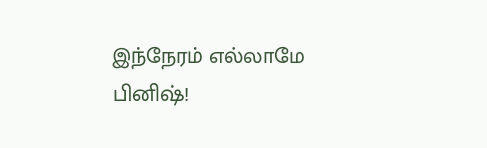இந்நேரம் எல்லாமே பினிஷ்!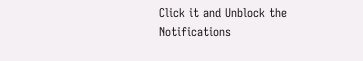Click it and Unblock the Notifications